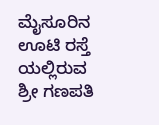ಮೈಸೂರಿನ ಊಟಿ ರಸ್ತೆ ಯಲ್ಲಿರುವ ಶ್ರೀ ಗಣಪತಿ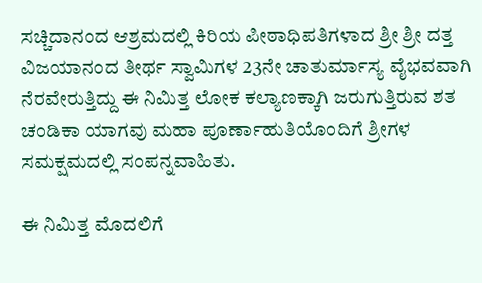ಸಚ್ಚಿದಾನಂದ ಆಶ್ರಮದಲ್ಲಿ ಕಿರಿಯ ಪೀಠಾಧಿಪತಿಗಳಾದ ಶ್ರೀ ಶ್ರೀ ದತ್ತ ವಿಜಯಾನಂದ ತೀರ್ಥ ಸ್ವಾಮಿಗಳ 23ನೇ ಚಾತುರ್ಮಾಸ್ಯ ವೈಭವವಾಗಿ ನೆರವೇರುತ್ತಿದ್ದು ಈ ನಿಮಿತ್ತ ಲೋಕ ಕಲ್ಯಾಣಕ್ಕಾಗಿ ಜರುಗುತ್ತಿರುವ ಶತ ಚಂಡಿಕಾ ಯಾಗವು ಮಹಾ ಪೂರ್ಣಾಹುತಿಯೊಂದಿಗೆ ಶ್ರೀಗಳ ಸಮಕ್ಷಮದಲ್ಲಿ ಸಂಪನ್ನವಾಹಿತು.

ಈ ನಿಮಿತ್ತ ಮೊದಲಿಗೆ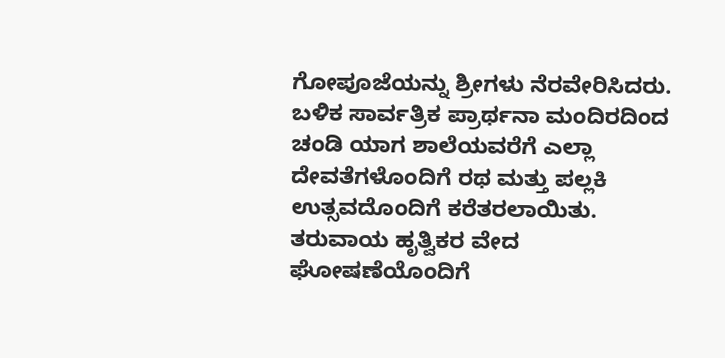ಗೋಪೂಜೆಯನ್ನು ಶ್ರೀಗಳು ನೆರವೇರಿಸಿದರು. ಬಳಿಕ ಸಾರ್ವತ್ರಿಕ ಪ್ರಾರ್ಥನಾ ಮಂದಿರದಿಂದ ಚಂಡಿ ಯಾಗ ಶಾಲೆಯವರೆಗೆ ಎಲ್ಲಾ ದೇವತೆಗಳೊಂದಿಗೆ ರಥ ಮತ್ತು ಪಲ್ಲಕಿ ಉತ್ಸವದೊಂದಿಗೆ ಕರೆತರಲಾಯಿತು. ತರುವಾಯ ಹೃತ್ವಿಕರ ವೇದ ಘೋಷಣೆಯೊಂದಿಗೆ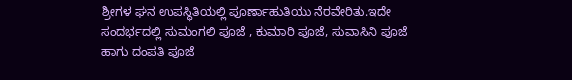ಶ್ರೀಗಳ ಘನ ಉಪಸ್ಥಿತಿಯಲ್ಲಿ ಪೂರ್ಣಾಹುತಿಯು ನೆರವೇರಿತು.ಇದೇ ಸಂದರ್ಭದಲ್ಲಿ ಸುಮಂಗಲಿ ಪೂಜೆ , ಕುಮಾರಿ ಪೂಜೆ, ಸುವಾಸಿನಿ ಪೂಜೆ ಹಾಗು ದಂಪತಿ ಪೂಜೆ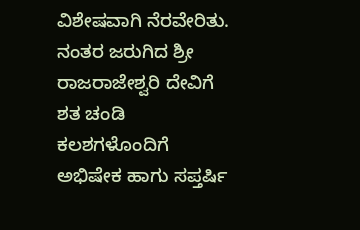ವಿಶೇಷವಾಗಿ ನೆರವೇರಿತು. ನಂತರ ಜರುಗಿದ ಶ್ರೀ ರಾಜರಾಜೇಶ್ವರಿ ದೇವಿಗೆ ಶತ ಚಂಡಿ ಕಲಶಗಳೊಂದಿಗೆ ಅಭಿಷೇಕ ಹಾಗು ಸಪ್ತರ್ಷಿ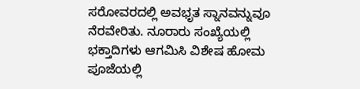ಸರೋವರದಲ್ಲಿ ಅವಭೃತ ಸ್ನಾನವನ್ನುವೂ ನೆರವೇರಿತು. ನೂರಾರು ಸಂಖ್ಯೆಯಲ್ಲಿ ಭಕ್ತಾದಿಗಳು ಆಗಮಿಸಿ ವಿಶೇಷ ಹೋಮ ಪೂಜೆಯಲ್ಲಿ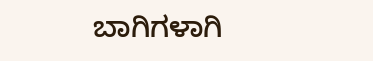ಬಾಗಿಗಳಾಗಿ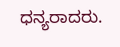ಧನ್ಯರಾದರು.